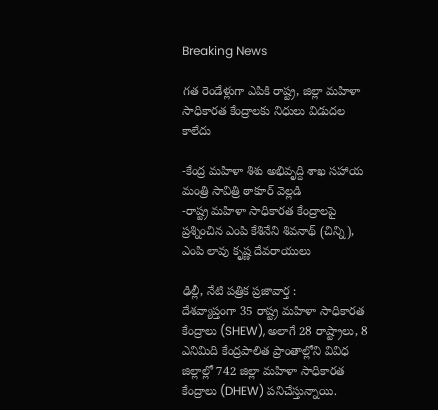Breaking News

గత రెండేళ్లుగా ఎపికి రాష్ట్ర‌, జిల్లా మహిళా సాధికారత కేంద్రాల‌కు నిధులు విడుద‌ల కాలేదు

-కేంద్ర మ‌హిళా శిశు అభివృద్ది శాఖ స‌హాయ మంత్రి సావిత్రి ఠాకూర్ వెల్ల‌డి
-రాష్ట్ర మహిళా సాధికారత కేంద్రాల‌పై ప్ర‌శ్నించిన ఎంపి కేశినేని శివ‌నాథ్ (చిన్ని), ఎంపి లావు కృష్ణ దేవ‌రాయులు

ఢిల్లీ, నేటి పత్రిక ప్రజావార్త :
దేశవ్యాప్తంగా 35 రాష్ట్ర మహిళా సాధికారత కేంద్రాలు (SHEW), అలాగే 28 రాష్ట్రాలు, 8 ఎనిమిది కేంద్ర‌పాలిత ప్రాంతాల్లోని వివిధ జిల్లాల్లో 742 జిల్లా మహిళా సాధికారత కేంద్రాలు (DHEW) పనిచేస్తున్నాయి.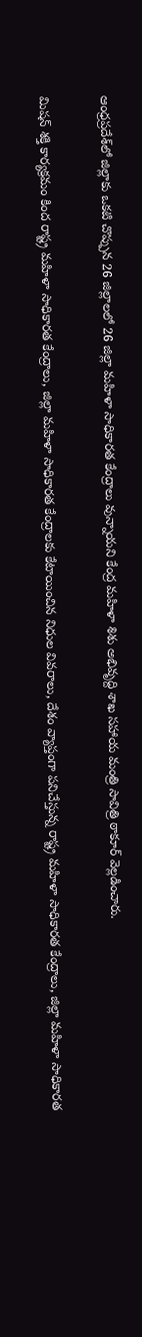ఆంధ్రప్రదేశ్‌లో జిల్లాకు ఒకటి చొప్పున 26 జిల్లాలలో 26 జిల్లా మహిళా సాధికారత కేంద్రాలు వున్నాయ‌ని కేంద్ర మ‌హిళా శిశు అభివృద్ది శాఖ స‌హాయ మంత్రి సావిత్రి ఠాకూర్ వెల్ల‌డించారు.

మిష‌న్ శ‌క్తి కార్య‌క్ర‌మం కింద రాష్ట్ర మహిళా సాధికారత కేంద్రాలు, జిల్లా మహిళా సాధికారత కేంద్రాలకు కేటాయించిన నిధుల వివ‌రాలు, దేశం వ్యాప్తంగా ప‌నిచేస్తున్న రాష్ట్ర మహిళా సాధికారత కేంద్రాలు, జిల్లా మహిళా సాధికారత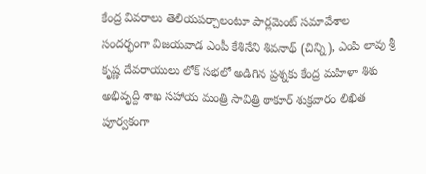కేంద్ర వివ‌రాలు తెలియ‌ప‌ర్చాలంటూ పార్లమెంట్ సమావేశాల సందర్భంగా విజయవాడ ఎంపీ కేశినేని శివనాథ్ (చిన్ని), ఎంపి లావు శ్రీ కృష్ణ దేవ‌రాయులు లోక్ సభలో అడిగిన ప్రశ్నకు కేంద్ర మ‌హిళా శిశు అభివృద్ది శాఖ స‌హాయ మంత్రి సావిత్రి ఠాకూర్ శుక్ర‌వారం లిఖిత పూర్వకంగా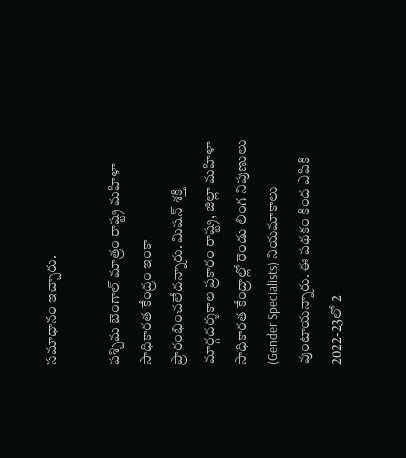సమాధానం ఇచ్చారు.

ప‌శ్చిమ బెంగాల్ మాత్రం రాష్ట్ర మహిళా సాధికారత కేంద్రం ఇంకా ప్రారంభించ‌లేద‌న్నారు. మిష‌న్ శ‌క్తి మార్గద‌ర్శ‌కాల ప్ర‌కారం రాష్ట్ర‌, జిల్లా మహిళా సాధికారత కేంద్రాల్లో రెండు లింగ నిపుణులు (Gender Specialists) నియ‌మాకాలు వుంటాయ‌న్నారు. ఈ ప‌థ‌కం కింద ఎపికి 2022-23లో 2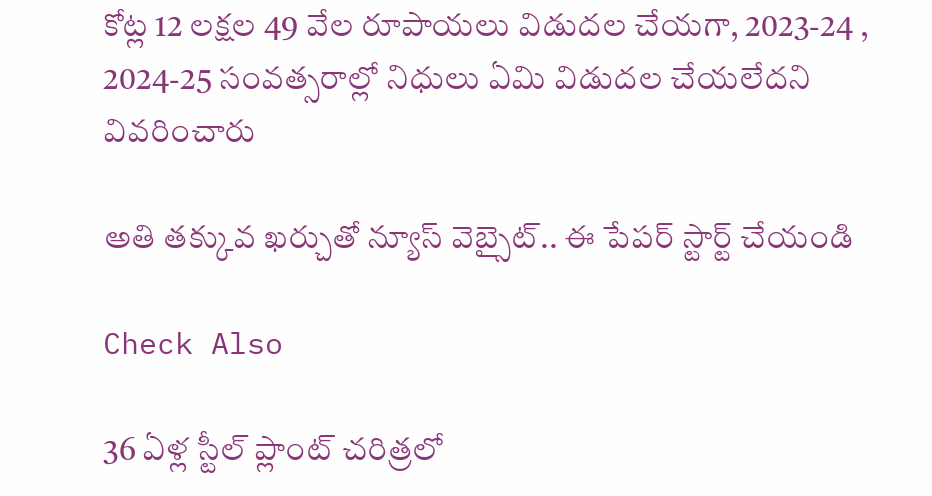కోట్ల 12 ల‌క్ష‌ల 49 వేల రూపాయ‌లు విడుద‌ల చేయ‌గా, 2023-24 , 2024-25 సంవ‌త్స‌రాల్లో నిధులు ఏమి విడుద‌ల చేయ‌లేద‌ని వివ‌రించారు

అతి తక్కువ ఖర్చుతో న్యూస్ వెబ్సైట్.. ఈ పేపర్ స్టార్ట్ చేయండి

Check Also

36 ఏళ్ల స్టీల్ ప్లాంట్ చరిత్రలో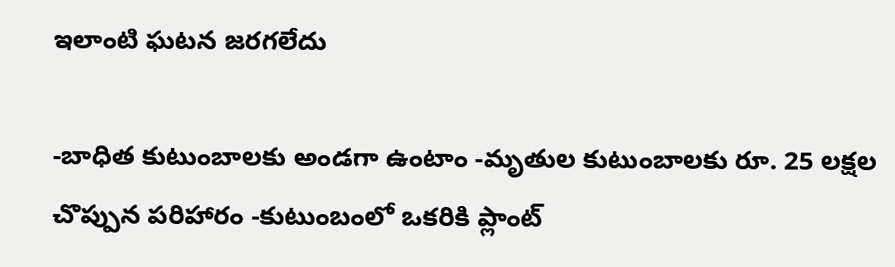ఇలాంటి ఘటన జరగలేదు

-బాధిత కుటుంబాలకు అండగా ఉంటాం -మృతుల కుటుంబాలకు రూ. 25 లక్షల చొప్పున పరిహారం -కుటుంబంలో ఒకరికి ప్లాంట్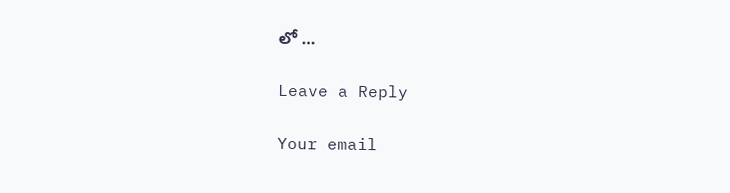లో …

Leave a Reply

Your email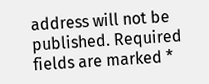address will not be published. Required fields are marked *